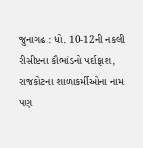જુનાગઢ : ધો. 10-12ની નકલી રીસીપ્ટના કૌભાંડનો પર્દાફાશ, રાજકોટના શાળાકર્મીઓના નામ પણ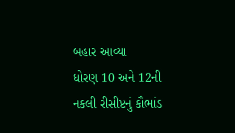બહાર આવ્યા
ધોરણ 10 અને 12ની નકલી રીસીપ્ટનું કૌભાંડ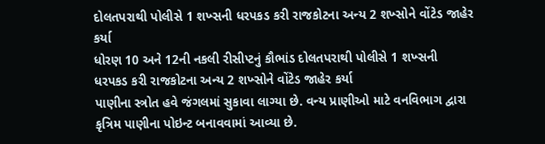દોલતપરાથી પોલીસે 1 શખ્સની ધરપકડ કરી રાજકોટના અન્ય 2 શખ્સોને વોંટેડ જાહેર કર્યા
ધોરણ 10 અને 12ની નકલી રીસીપ્ટનું કૌભાંડ દોલતપરાથી પોલીસે 1 શખ્સની ધરપકડ કરી રાજકોટના અન્ય 2 શખ્સોને વોંટેડ જાહેર કર્યા
પાણીના સ્ત્રોત હવે જંગલમાં સુકાવા લાગ્યા છે. વન્ય પ્રાણીઓ માટે વનવિભાગ દ્વારા કૃત્રિમ પાણીના પોઇન્ટ બનાવવામાં આવ્યા છે.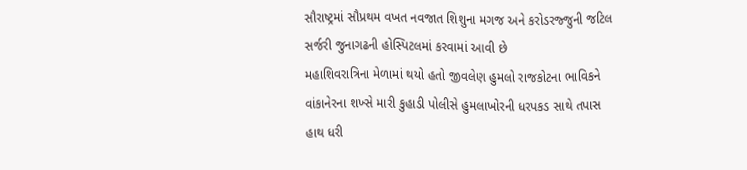સૌરાષ્ટ્રમાં સૌપ્રથમ વખત નવજાત શિશુના મગજ અને કરોડરજ્જુની જટિલ સર્જરી જુનાગઢની હોસ્પિટલમાં કરવામાં આવી છે
મહાશિવરાત્રિના મેળામાં થયો હતો જીવલેણ હુમલો રાજકોટના ભાવિકને વાંકાનેરના શખ્સે મારી કુહાડી પોલીસે હુમલાખોરની ધરપકડ સાથે તપાસ હાથ ધરી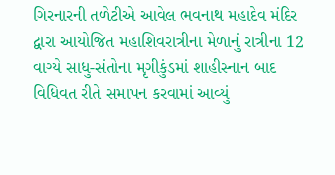ગિરનારની તળેટીએ આવેલ ભવનાથ મહાદેવ મંદિર દ્વારા આયોજિત મહાશિવરાત્રીના મેળાનું રાત્રીના 12 વાગ્યે સાધુ-સંતોના મૃગીકુંડમાં શાહીસ્નાન બાદ વિધિવત રીતે સમાપન કરવામાં આવ્યું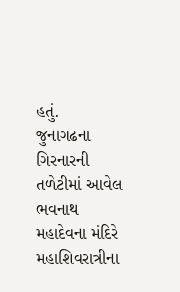હતું.
જુનાગઢના ગિરનારની તળેટીમાં આવેલ ભવનાથ મહાદેવના મંદિરે મહાશિવરાત્રીના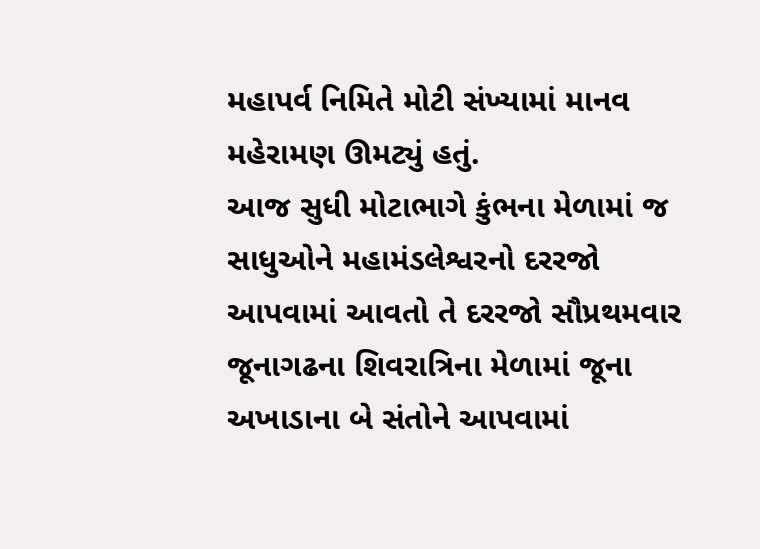મહાપર્વ નિમિતે મોટી સંખ્યામાં માનવ મહેરામણ ઊમટ્યું હતું.
આજ સુધી મોટાભાગે કુંભના મેળામાં જ સાધુઓને મહામંડલેશ્વરનો દરરજો આપવામાં આવતો તે દરરજો સૌપ્રથમવાર જૂનાગઢના શિવરાત્રિના મેળામાં જૂના અખાડાના બે સંતોને આપવામાં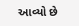આવ્યો છે